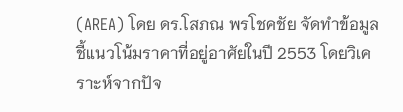(AREA) โดย ดร.โสภณ พรโชคชัย จัดทำข้อมูลชี้แนวโน้มราคาที่อยู่อาศัยในปี 2553 โดยวิเคราะห์จากปัจ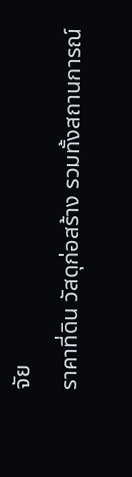จัย
ราคาที่ดิน วัสดุก่อสร้าง รวมทั้งสถานการณ์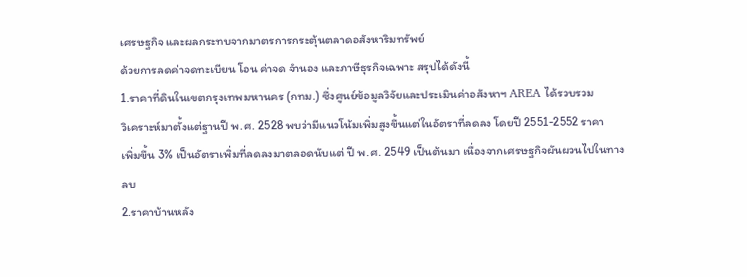เศรษฐกิจ และผลกระทบจากมาตรการกระตุ้นตลาดอสังหาริมทรัพย์
ด้วยการลดค่าจดทะเบียน โอน ค่าจด จำนอง และภาษีธุรกิจเฉพาะ สรุปได้ดังนี้
1.ราคาที่ดินในเขตกรุงเทพมหานคร (กทม.) ซึ่งศูนย์ข้อมูลวิจัยและประเมินค่าอสังหาฯ AREA ได้รวบรวม
วิเคราะห์มาตั้งแต่ฐานปี พ.ศ. 2528 พบว่ามีแนวโน้มเพิ่มสูงขึ้นแต่ในอัตราที่ลดลง โดยปี 2551-2552 ราคา
เพิ่มขึ้น 3% เป็นอัตราเพิ่มที่ลดลงมาตลอดนับแต่ ปี พ.ศ. 2549 เป็นต้นมา เนื่องจากเศรษฐกิจผันผวนไปในทาง
ลบ
2.ราคาบ้านหลัง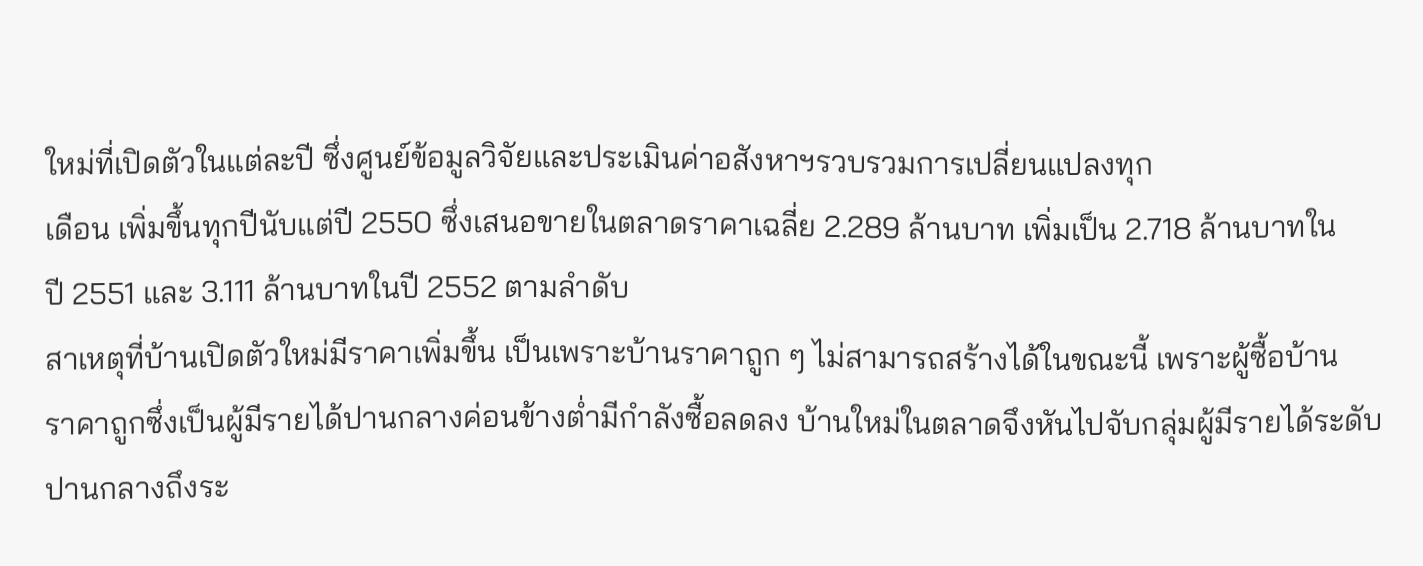ใหม่ที่เปิดตัวในแต่ละปี ซึ่งศูนย์ข้อมูลวิจัยและประเมินค่าอสังหาฯรวบรวมการเปลี่ยนแปลงทุก
เดือน เพิ่มขึ้นทุกปีนับแต่ปี 2550 ซึ่งเสนอขายในตลาดราคาเฉลี่ย 2.289 ล้านบาท เพิ่มเป็น 2.718 ล้านบาทใน
ปี 2551 และ 3.111 ล้านบาทในปี 2552 ตามลำดับ
สาเหตุที่บ้านเปิดตัวใหม่มีราคาเพิ่มขึ้น เป็นเพราะบ้านราคาถูก ๆ ไม่สามารถสร้างได้ในขณะนี้ เพราะผู้ซื้อบ้าน
ราคาถูกซึ่งเป็นผู้มีรายได้ปานกลางค่อนข้างต่ำมีกำลังซื้อลดลง บ้านใหม่ในตลาดจึงหันไปจับกลุ่มผู้มีรายได้ระดับ
ปานกลางถึงระ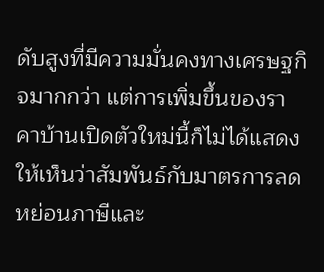ดับสูงที่มีความมั่นคงทางเศรษฐกิจมากกว่า แต่การเพิ่มขึ้นของราคาบ้านเปิดตัวใหม่นี้ก็ไม่ได้แสดง
ให้เห็นว่าสัมพันธ์กับมาตรการลดหย่อนภาษีและ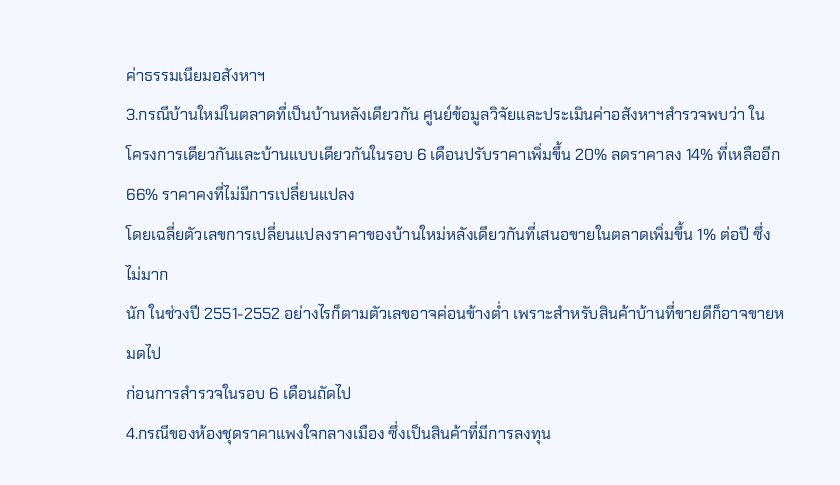ค่าธรรมเนียมอสังหาฯ
3.กรณีบ้านใหม่ในตลาดที่เป็นบ้านหลังเดียวกัน ศูนย์ข้อมูลวิจัยและประเมินค่าอสังหาฯสำรวจพบว่า ใน
โครงการเดียวกันและบ้านแบบเดียวกันในรอบ 6 เดือนปรับราคาเพิ่มขึ้น 20% ลดราคาลง 14% ที่เหลืออีก
66% ราคาคงที่ไม่มีการเปลี่ยนแปลง
โดยเฉลี่ยตัวเลขการเปลี่ยนแปลงราคาของบ้านใหม่หลังเดียวกันที่เสนอขายในตลาดเพิ่มขึ้น 1% ต่อปี ซึ่งไม่มาก
นัก ในช่วงปี 2551-2552 อย่างไรก็ตามตัวเลขอาจค่อนข้างต่ำ เพราะสำหรับสินค้าบ้านที่ขายดีก็อาจขายหมดไป
ก่อนการสำรวจในรอบ 6 เดือนถัดไป
4.กรณีของห้องชุดราคาแพงใจกลางเมือง ซึ่งเป็นสินค้าที่มีการลงทุน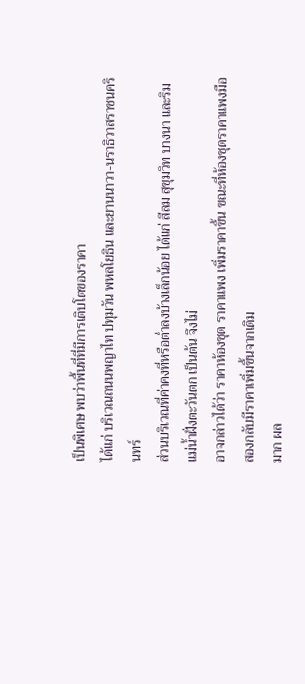เป็นพิเศษ พบว่าพื้นที่ที่มีการเติบโตของราคา
ได้แก่ บริเวณถนนพญาไท ปทุมวัน พหลโยธิน และยานนาวา-นราธิวาสราชนครินทร์
ส่วนบริเวณที่ค่าคงที่หรือต่ำลงบ้างเล็กน้อย ได้แก่ สีลม สุขุมวิท บางนา และริมแม่น้ำฝั่งตะวันตก เป็นต้น จึงไม่
อาจกล่าวได้ว่า ราคาห้องชุด ราคาแพง เพิ่มราคาขึ้น ขณะที่ห้องชุดราคาแพงมือสองกลับมีราคาเพิ่มขึ้นจากเดิม
มาก ผล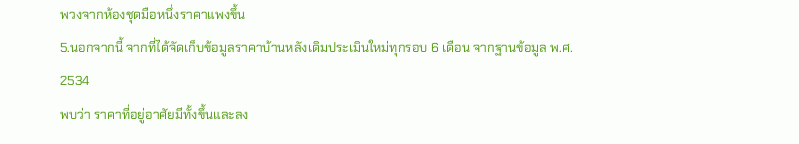พวงจากห้องชุดมือหนึ่งราคาแพงขึ้น
5.นอกจากนี้ จากที่ได้จัดเก็บข้อมูลราคาบ้านหลังเดิมประเมินใหม่ทุกรอบ 6 เดือน จากฐานข้อมูล พ.ศ. 2534
พบว่า ราคาที่อยู่อาศัยมีทั้งขึ้นและลง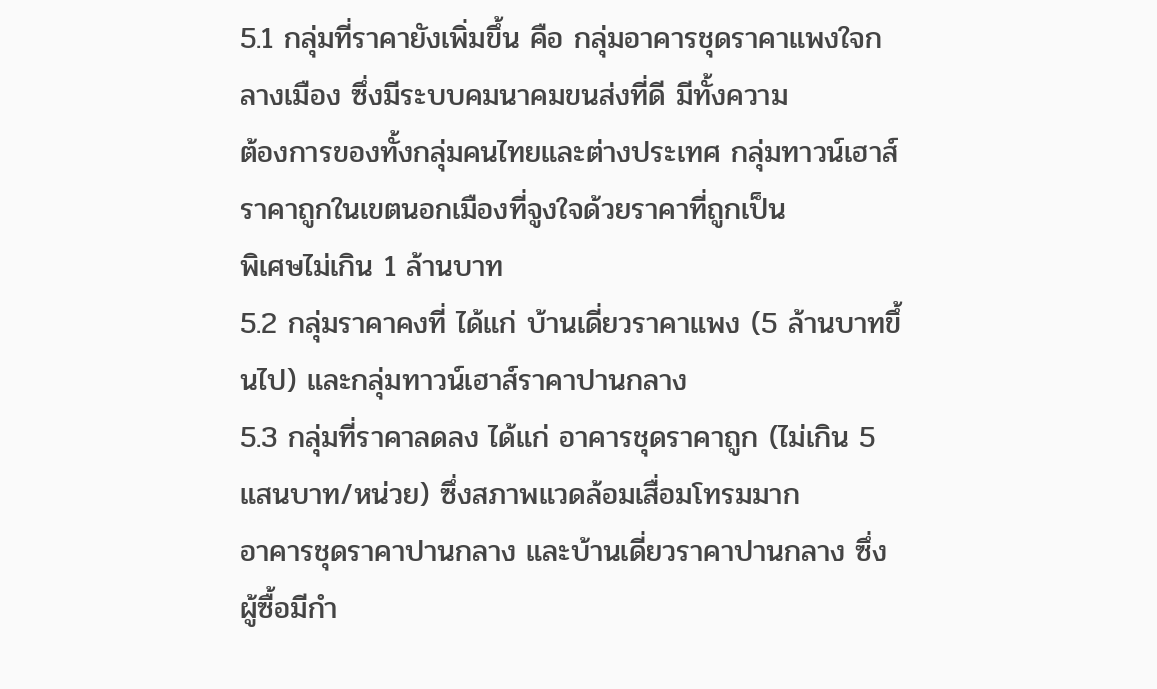5.1 กลุ่มที่ราคายังเพิ่มขึ้น คือ กลุ่มอาคารชุดราคาแพงใจกลางเมือง ซึ่งมีระบบคมนาคมขนส่งที่ดี มีทั้งความ
ต้องการของทั้งกลุ่มคนไทยและต่างประเทศ กลุ่มทาวน์เฮาส์ราคาถูกในเขตนอกเมืองที่จูงใจด้วยราคาที่ถูกเป็น
พิเศษไม่เกิน 1 ล้านบาท
5.2 กลุ่มราคาคงที่ ได้แก่ บ้านเดี่ยวราคาแพง (5 ล้านบาทขึ้นไป) และกลุ่มทาวน์เฮาส์ราคาปานกลาง
5.3 กลุ่มที่ราคาลดลง ได้แก่ อาคารชุดราคาถูก (ไม่เกิน 5 แสนบาท/หน่วย) ซึ่งสภาพแวดล้อมเสื่อมโทรมมาก
อาคารชุดราคาปานกลาง และบ้านเดี่ยวราคาปานกลาง ซึ่งผู้ซื้อมีกำ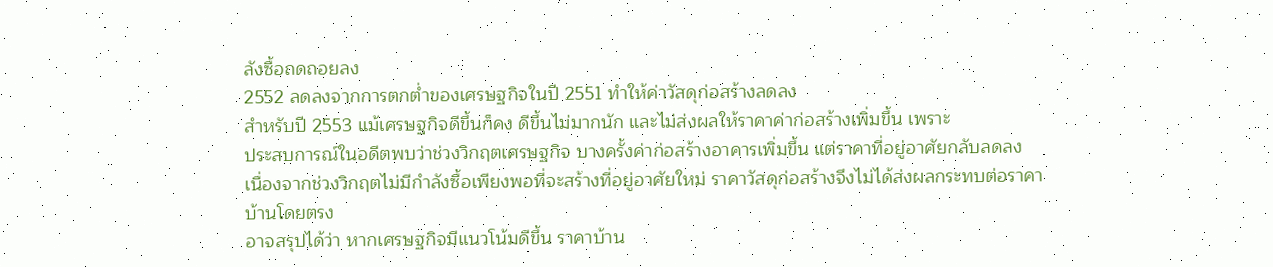ลังซื้อถดถอยลง
2552 ลดลงจากการตกต่ำของเศรษฐกิจในปี 2551 ทำให้ค่าวัสดุก่อสร้างลดลง
สำหรับปี 2553 แม้เศรษฐกิจดีขึ้นก็คง ดีขึ้นไม่มากนัก และไม่ส่งผลให้ราคาค่าก่อสร้างเพิ่มขึ้น เพราะ
ประสบการณ์ในอดีตพบว่าช่วงวิกฤตเศรษฐกิจ บางครั้งค่าก่อสร้างอาคารเพิ่มขึ้น แต่ราคาที่อยู่อาศัยกลับลดลง
เนื่องจากช่วงวิกฤตไม่มีกำลังซื้อเพียงพอที่จะสร้างที่อยู่อาศัยใหม่ ราคาวัสดุก่อสร้างจึงไม่ได้ส่งผลกระทบต่อราคา
บ้านโดยตรง
อาจสรุปได้ว่า หากเศรษฐกิจมีแนวโน้มดีขึ้น ราคาบ้าน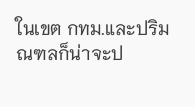ในเขต กทม.และปริมณฑลก็น่าจะป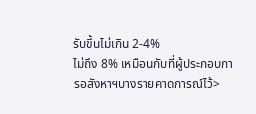รับขึ้นไม่เกิน 2-4%
ไม่ถึง 8% เหมือนกับที่ผู้ประกอบการอสังหาฯบางรายคาดการณ์ไว้>